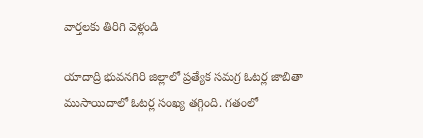వార్తలకు తిరిగి వెళ్లండి

యాదాద్రి భువనగిరి జిల్లాలో ప్రత్యేక సమగ్ర ఓటర్ల జాబితా ముసాయిదాలో ఓటర్ల సంఖ్య తగ్గింది. గతంలో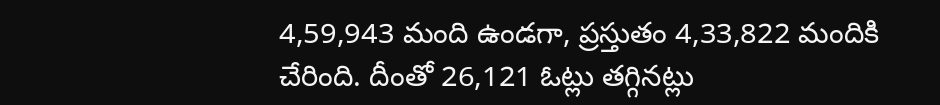4,59,943 మంది ఉండగా, ప్రస్తుతం 4,33,822 మందికి చేరింది. దీంతో 26,121 ఓట్లు తగ్గినట్లు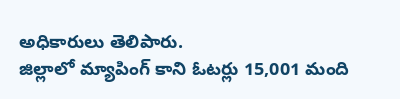అధికారులు తెలిపారు.
జిల్లాలో మ్యాపింగ్ కాని ఓటర్లు 15,001 మంది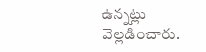ఉన్నట్లు వెల్లడించారు.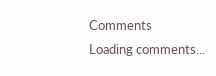Comments
Loading comments...